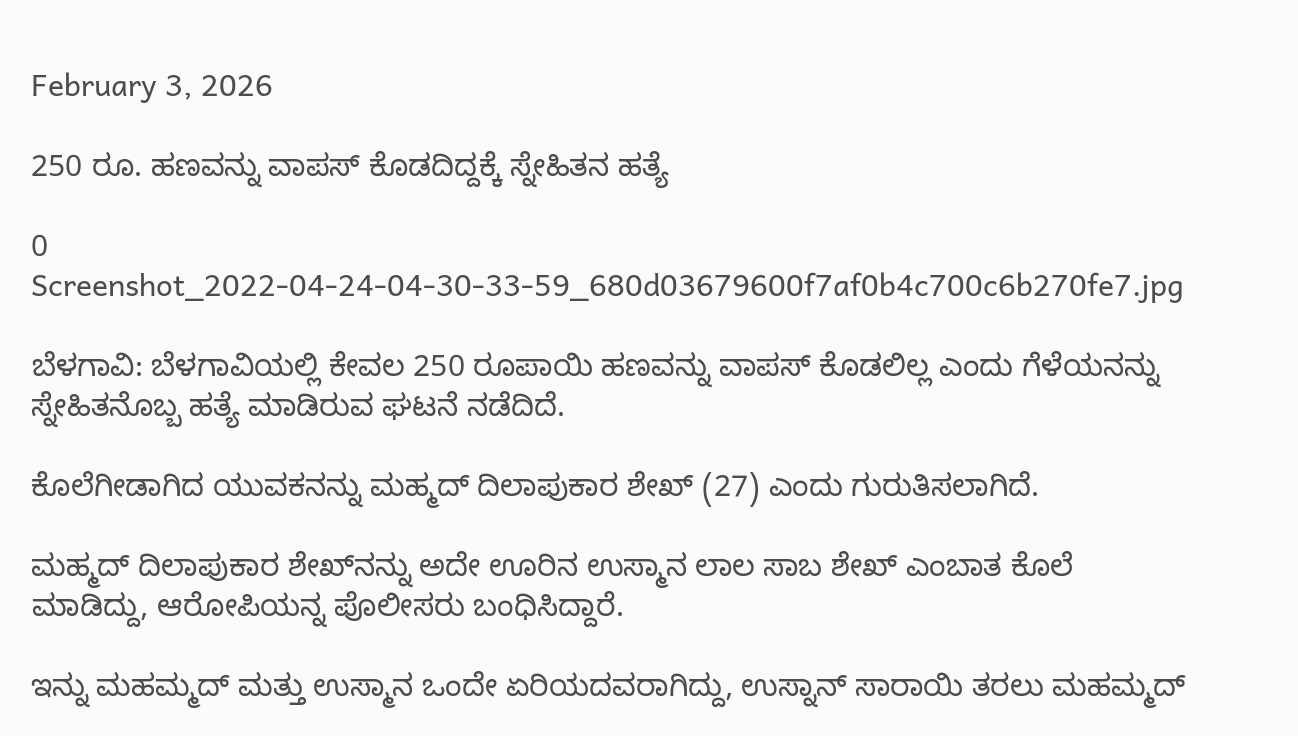February 3, 2026

250 ರೂ. ಹಣವನ್ನು ವಾಪಸ್ ಕೊಡದಿದ್ದಕ್ಕೆ ಸ್ನೇಹಿತನ ಹತ್ಯೆ

0
Screenshot_2022-04-24-04-30-33-59_680d03679600f7af0b4c700c6b270fe7.jpg

ಬೆಳಗಾವಿ: ಬೆಳಗಾವಿಯಲ್ಲಿ ಕೇವಲ 250 ರೂಪಾಯಿ ಹಣವನ್ನು ವಾಪಸ್ ಕೊಡಲಿಲ್ಲ ಎಂದು ಗೆಳೆಯನನ್ನು ಸ್ನೇಹಿತನೊಬ್ಬ ಹತ್ಯೆ ಮಾಡಿರುವ ಘಟನೆ ನಡೆದಿದೆ.

ಕೊಲೆಗೀಡಾಗಿದ ಯುವಕನನ್ನು ಮಹ್ಮದ್ ದಿಲಾಪುಕಾರ ಶೇಖ್ (27) ಎಂದು ಗುರುತಿಸಲಾಗಿದೆ.

ಮಹ್ಮದ್ ದಿಲಾಪುಕಾರ ಶೇಖ್‌‌ನನ್ನು ಅದೇ ಊರಿನ ಉಸ್ಮಾನ ಲಾಲ ಸಾಬ ಶೇಖ್ ಎಂಬಾತ ಕೊಲೆ ಮಾಡಿದ್ದು, ಆರೋಪಿಯನ್ನ ಪೊಲೀಸರು ಬಂಧಿಸಿದ್ದಾರೆ.

ಇನ್ನು ಮಹಮ್ಮದ್ ಮತ್ತು ಉಸ್ಮಾನ ಒಂದೇ ಏರಿಯದವರಾಗಿದ್ದು, ಉಸ್ನಾನ್ ಸಾರಾಯಿ ತರಲು ಮಹಮ್ಮದ್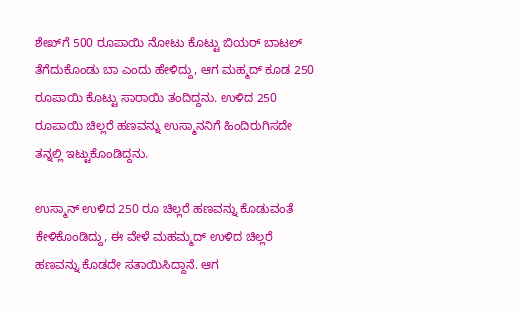ಶೇಖ್‌ಗೆ 500 ರೂಪಾಯಿ ನೋಟು ಕೊಟ್ಟು ಬಿಯರ್ ಬಾಟಲ್ ತೆಗೆದುಕೊಂಡು ಬಾ ಎಂದು ಹೇಳಿದ್ದು, ಆಗ ಮಹ್ಮದ್ ಕೂಡ 250 ರೂಪಾಯಿ ಕೊಟ್ಟು ಸಾರಾಯಿ ತಂದಿದ್ದನು. ಉಳಿದ 250 ರೂಪಾಯಿ ಚಿಲ್ಲರೆ ಹಣವನ್ನು ಉಸ್ಮಾನನಿಗೆ ಹಿಂದಿರುಗಿಸದೇ ತನ್ನಲ್ಲಿ ಇಟ್ಟುಕೊಂಡಿದ್ದನು.

ಉಸ್ಮಾನ್ ಉಳಿದ 250 ರೂ ಚಿಲ್ಲರೆ ಹಣವನ್ನು ಕೊಡುವಂತೆ ಕೇಳಿಕೊಂಡಿದ್ದು, ಈ ವೇಳೆ ಮಹಮ್ಮದ್ ಉಳಿದ ಚಿಲ್ಲರೆ ಹಣವನ್ನು ಕೊಡದೇ ಸತಾಯಿಸಿದ್ದಾನೆ. ಆಗ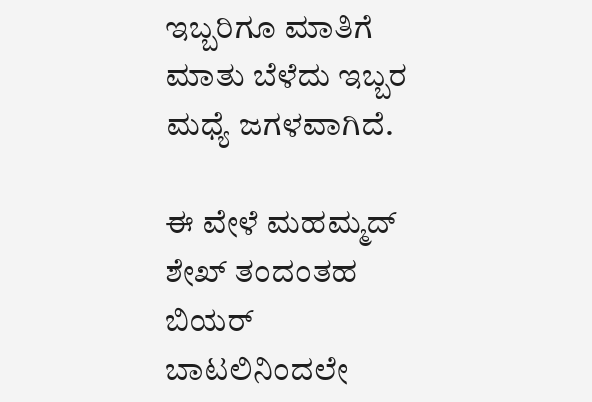ಇಬ್ಬರಿಗೂ ಮಾತಿಗೆ ಮಾತು ಬೆಳೆದು ಇಬ್ಬರ ಮಧ್ಯೆ ಜಗಳವಾಗಿದೆ.

ಈ ವೇಳೆ ಮಹಮ್ಮದ್ ಶೇಖ್ ತಂದಂತಹ ಬಿಯರ್ ಬಾಟಲಿನಿಂದಲೇ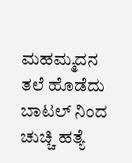ಮಹಮ್ಮದನ ತಲೆ ಹೊಡೆದು ಬಾಟಲ್ ನಿಂದ ಚುಚ್ಚಿ ಹತ್ಯೆ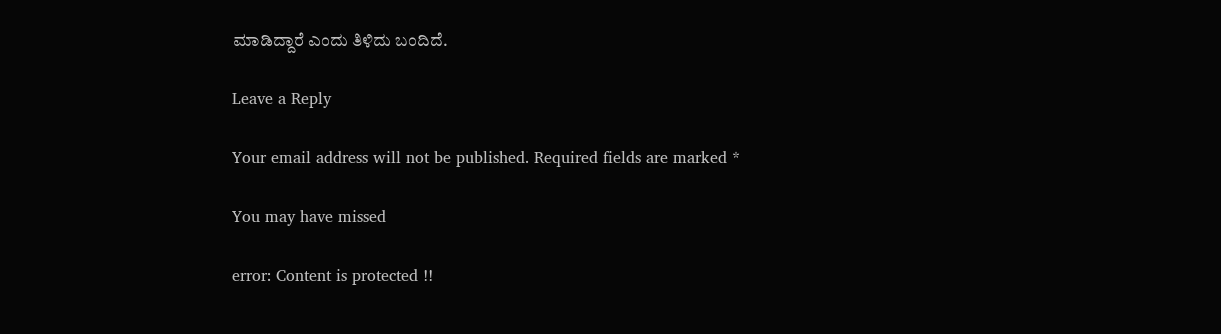ಮಾಡಿದ್ದಾರೆ ಎಂದು ತಿಳಿದು ಬಂದಿದೆ.

Leave a Reply

Your email address will not be published. Required fields are marked *

You may have missed

error: Content is protected !!